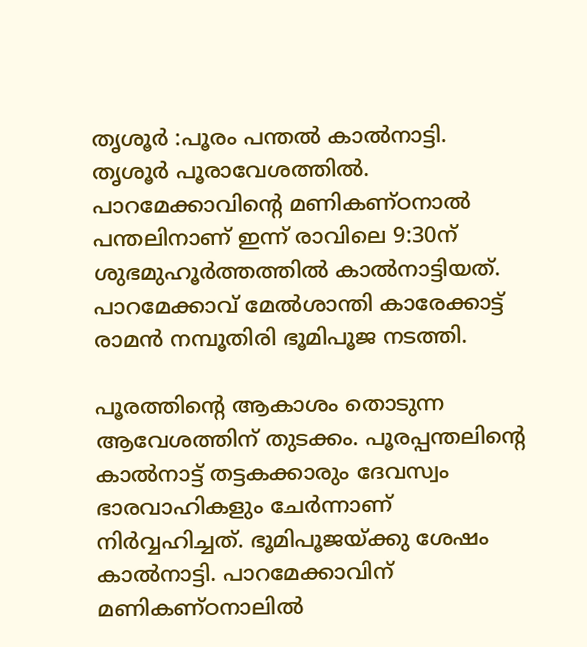തൃശൂർ :പൂരം പന്തല്‍ കാല്‍നാട്ടി. തൃശൂര്‍ പൂരാവേശത്തില്‍. പാറമേക്കാവിന്റെ മണികണ്ഠനാല്‍ പന്തലിനാണ് ഇന്ന് രാവിലെ 9:30ന് ശുഭമുഹൂര്‍ത്തത്തില്‍ കാല്‍നാട്ടിയത്. പാറമേക്കാവ് മേല്‍ശാന്തി കാരേക്കാട്ട് രാമന്‍ നമ്പൂതിരി ഭൂമിപൂജ നടത്തി.

പൂരത്തിന്റെ ആകാശം തൊടുന്ന ആവേശത്തിന് തുടക്കം. പൂരപ്പന്തലിന്റെ കാല്‍നാട്ട് തട്ടകക്കാരും ദേവസ്വം ഭാരവാഹികളും ചേര്‍ന്നാണ് നിര്‍വ്വഹിച്ചത്. ഭൂമിപൂജയ്ക്കു ശേഷം കാല്‍നാട്ടി. പാറമേക്കാവിന് മണികണ്ഠനാലില്‍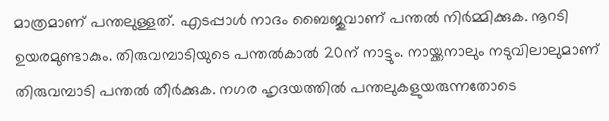മാത്രമാണ് പന്തലുള്ളത്. എടപ്പാള്‍ നാദം ബൈജുവാണ് പന്തല്‍ നിര്‍മ്മിക്കുക. നൂറടി ഉയരമുണ്ടാകും. തിരുവമ്പാടിയുടെ പന്തല്‍കാല്‍ 20ന് നാട്ടും. നായ്ക്കനാലും നടുവിലാലുമാണ് തിരുവമ്പാടി പന്തല്‍ തീര്‍ക്കുക. നഗര ഹൃദയത്തില്‍ പന്തലുകളുയരുന്നതോടെ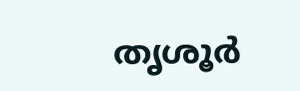തൃശൂര്‍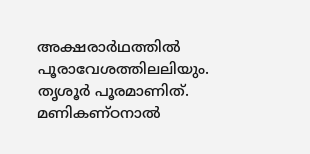അക്ഷരാര്‍ഥത്തില്‍ പൂരാവേശത്തിലലിയും. തൃശൂര്‍ പൂരമാണിത്. മണികണ്ഠനാല്‍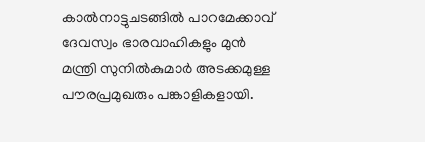കാല്‍നാട്ടുചടങ്ങില്‍ പാറമേക്കാവ് ദേവസ്വം ഭാരവാഹികളും മുന്‍ മന്ത്രി സുനില്‍കുമാര്‍ അടക്കമുള്ള പൗരപ്രമുഖരും പങ്കാളികളായി.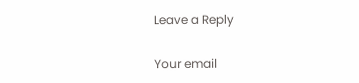Leave a Reply

Your email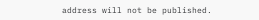address will not be published.